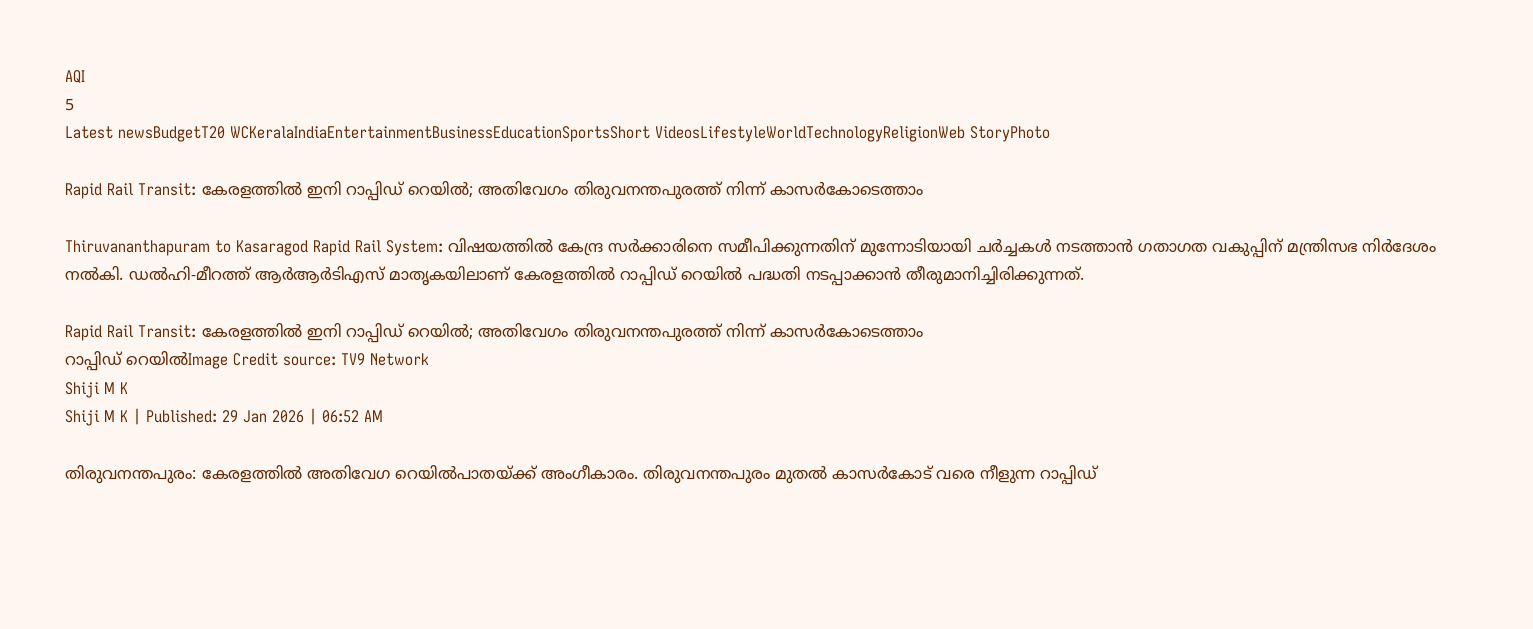AQI
5
Latest newsBudgetT20 WCKeralaIndiaEntertainmentBusinessEducationSportsShort VideosLifestyleWorldTechnologyReligionWeb StoryPhoto

Rapid Rail Transit: കേരളത്തില്‍ ഇനി റാപ്പിഡ് റെയില്‍; അതിവേഗം തിരുവനന്തപുരത്ത് നിന്ന് കാസര്‍കോടെത്താം

Thiruvananthapuram to Kasaragod Rapid Rail System: വിഷയത്തില്‍ കേന്ദ്ര സര്‍ക്കാരിനെ സമീപിക്കുന്നതിന് മുന്നോടിയായി ചര്‍ച്ചകള്‍ നടത്താന്‍ ഗതാഗത വകുപ്പിന് മന്ത്രിസഭ നിര്‍ദേശം നല്‍കി. ഡല്‍ഹി-മീറത്ത് ആര്‍ആര്‍ടിഎസ് മാതൃകയിലാണ് കേരളത്തില്‍ റാപ്പിഡ് റെയില്‍ പദ്ധതി നടപ്പാക്കാന്‍ തീരുമാനിച്ചിരിക്കുന്നത്.

Rapid Rail Transit: കേരളത്തില്‍ ഇനി റാപ്പിഡ് റെയില്‍; അതിവേഗം തിരുവനന്തപുരത്ത് നിന്ന് കാസര്‍കോടെത്താം
റാപ്പിഡ് റെയില്‍Image Credit source: TV9 Network
Shiji M K
Shiji M K | Published: 29 Jan 2026 | 06:52 AM

തിരുവനന്തപുരം: കേരളത്തില്‍ അതിവേഗ റെയില്‍പാതയ്ക്ക് അംഗീകാരം. തിരുവനന്തപുരം മുതല്‍ കാസര്‍കോട് വരെ നീളുന്ന റാപ്പിഡ്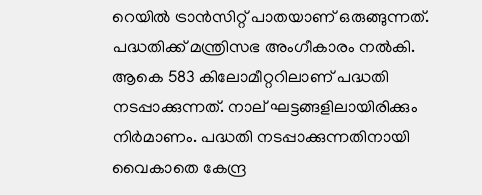റെയില്‍ ട്രാന്‍സിറ്റ് പാതയാണ് ഒരുങ്ങുന്നത്. പദ്ധതിക്ക് മന്ത്രിസഭ അംഗീകാരം നല്‍കി. ആകെ 583 കിലോമീറ്ററിലാണ് പദ്ധതി നടപ്പാക്കുന്നത്. നാല് ഘട്ടങ്ങളിലായിരിക്കും നിര്‍മാണം. പദ്ധതി നടപ്പാക്കുന്നതിനായി വൈകാതെ കേന്ദ്ര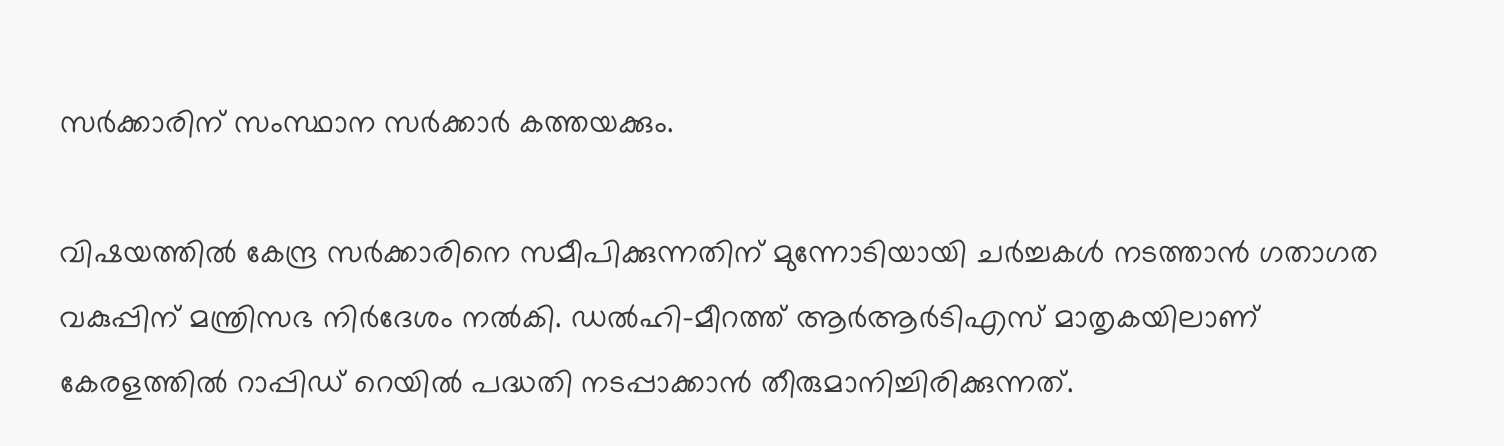സര്‍ക്കാരിന് സംസ്ഥാന സര്‍ക്കാര്‍ കത്തയക്കും.

വിഷയത്തില്‍ കേന്ദ്ര സര്‍ക്കാരിനെ സമീപിക്കുന്നതിന് മുന്നോടിയായി ചര്‍ച്ചകള്‍ നടത്താന്‍ ഗതാഗത വകുപ്പിന് മന്ത്രിസഭ നിര്‍ദേശം നല്‍കി. ഡല്‍ഹി-മീറത്ത് ആര്‍ആര്‍ടിഎസ് മാതൃകയിലാണ് കേരളത്തില്‍ റാപ്പിഡ് റെയില്‍ പദ്ധതി നടപ്പാക്കാന്‍ തീരുമാനിച്ചിരിക്കുന്നത്.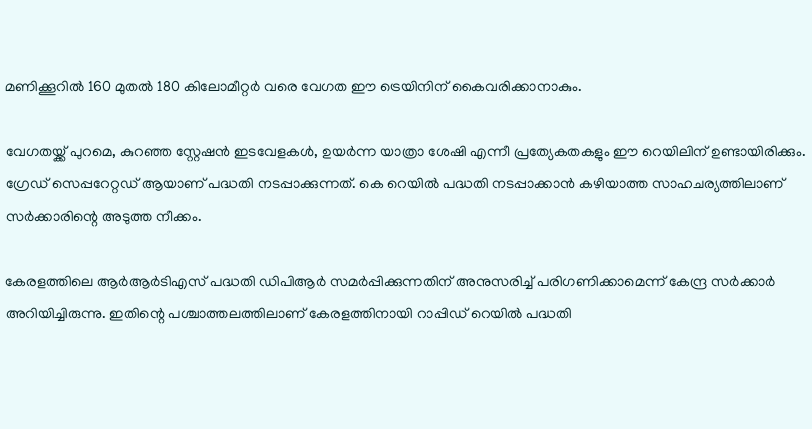മണിക്കൂറില്‍ 160 മുതല്‍ 180 കിലോമീറ്റര്‍ വരെ വേഗത ഈ ട്രെയിനിന് കൈവരിക്കാനാകും.

വേഗതയ്ക്ക് പുറമെ, കുറഞ്ഞ സ്റ്റേഷന്‍ ഇടവേളകള്‍, ഉയര്‍ന്ന യാത്രാ ശേഷി എന്നീ പ്രത്യേകതകളും ഈ റെയിലിന് ഉണ്ടായിരിക്കും. ഗ്രേഡ് സെപ്പറേറ്റഡ് ആയാണ് പദ്ധതി നടപ്പാക്കുന്നത്. കെ റെയില്‍ പദ്ധതി നടപ്പാക്കാന്‍ കഴിയാത്ത സാഹചര്യത്തിലാണ് സര്‍ക്കാരിന്റെ അടുത്ത നീക്കം.

കേരളത്തിലെ ആര്‍ആര്‍ടിഎസ് പദ്ധതി ഡിപിആര്‍ സമര്‍പ്പിക്കുന്നതിന് അനുസരിച്ച് പരിഗണിക്കാമെന്ന് കേന്ദ്ര സര്‍ക്കാര്‍ അറിയിച്ചിരുന്നു. ഇതിന്റെ പശ്ചാത്തലത്തിലാണ് കേരളത്തിനായി റാപ്പിഡ് റെയില്‍ പദ്ധതി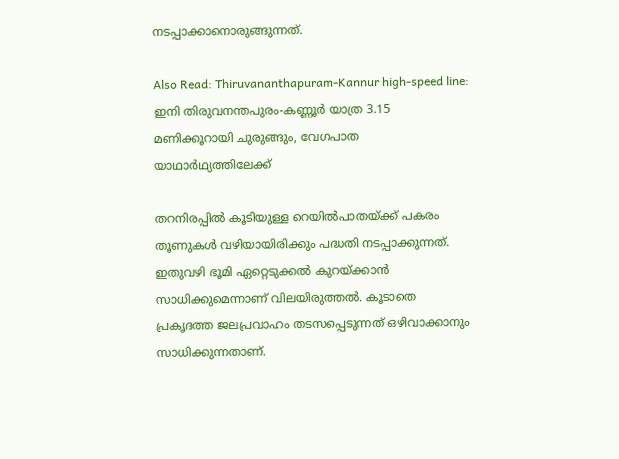നടപ്പാക്കാനൊരുങ്ങുന്നത്.

Also Read: Thiruvananthapuram-Kannur high-speed line: ഇനി തിരുവനന്തപുരം-കണ്ണൂർ യാത്ര 3.15 മണിക്കൂറായി ചുരുങ്ങും, വേഗപാത യാഥാർഥ്യത്തിലേക്ക്

തറനിരപ്പില്‍ കൂടിയുള്ള റെയില്‍പാതയ്ക്ക് പകരം തൂണുകള്‍ വഴിയായിരിക്കും പദ്ധതി നടപ്പാക്കുന്നത്. ഇതുവഴി ഭൂമി ഏറ്റെടുക്കല്‍ കുറയ്ക്കാന്‍ സാധിക്കുമെന്നാണ് വിലയിരുത്തല്‍. കൂടാതെ പ്രകൃദത്ത ജലപ്രവാഹം തടസപ്പെടുന്നത് ഒഴിവാക്കാനും സാധിക്കുന്നതാണ്.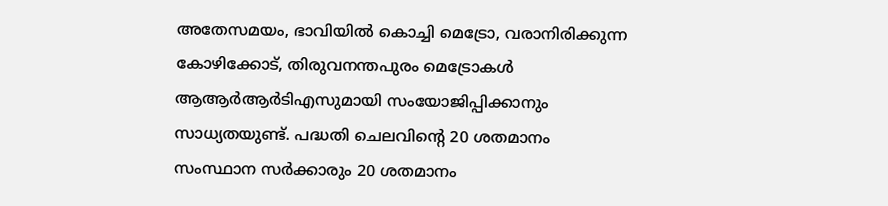അതേസമയം, ഭാവിയില്‍ കൊച്ചി മെട്രോ, വരാനിരിക്കുന്ന കോഴിക്കോട്, തിരുവനന്തപുരം മെട്രോകള്‍ ആആര്‍ആര്‍ടിഎസുമായി സംയോജിപ്പിക്കാനും സാധ്യതയുണ്ട്. പദ്ധതി ചെലവിന്റെ 20 ശതമാനം സംസ്ഥാന സര്‍ക്കാരും 20 ശതമാനം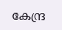കേന്ദ്ര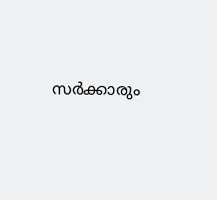സര്‍ക്കാരും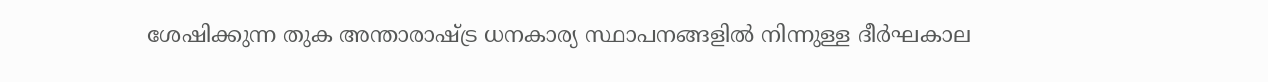ശേഷിക്കുന്ന തുക അന്താരാഷ്ട്ര ധനകാര്യ സ്ഥാപനങ്ങളില്‍ നിന്നുള്ള ദീര്‍ഘകാല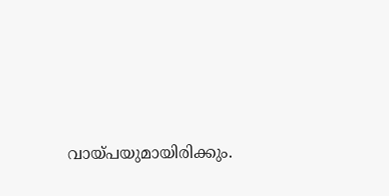വായ്പയുമായിരിക്കും.